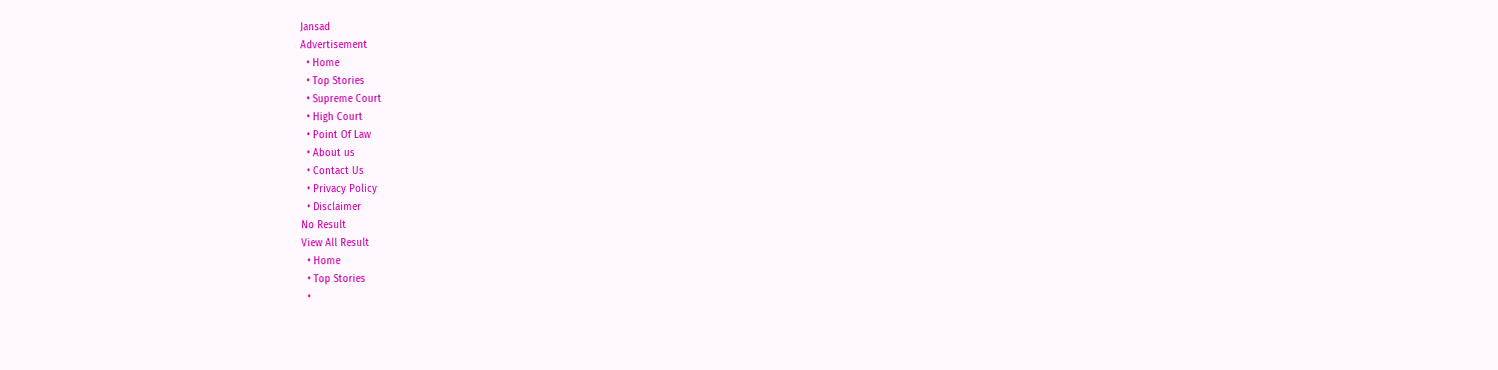Jansad
Advertisement
  • Home
  • Top Stories
  • Supreme Court
  • High Court
  • Point Of Law
  • About us
  • Contact Us
  • Privacy Policy
  • Disclaimer
No Result
View All Result
  • Home
  • Top Stories
  •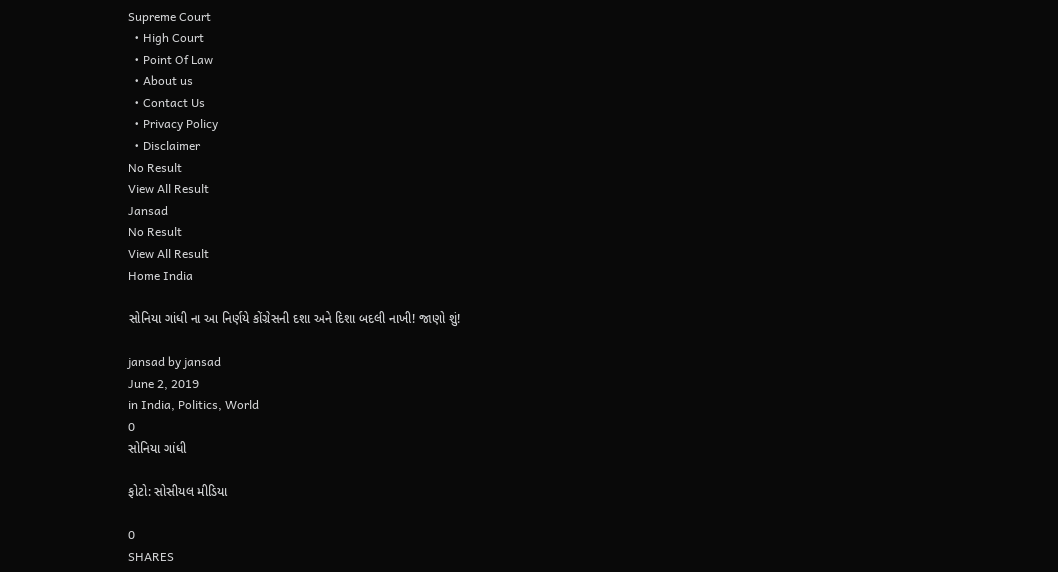Supreme Court
  • High Court
  • Point Of Law
  • About us
  • Contact Us
  • Privacy Policy
  • Disclaimer
No Result
View All Result
Jansad
No Result
View All Result
Home India

સોનિયા ગાંધી ના આ નિર્ણયે કોંગ્રેસની દશા અને દિશા બદલી નાખી! જાણો શું!

jansad by jansad
June 2, 2019
in India, Politics, World
0
સોનિયા ગાંધી

ફોટો: સોસીયલ મીડિયા

0
SHARES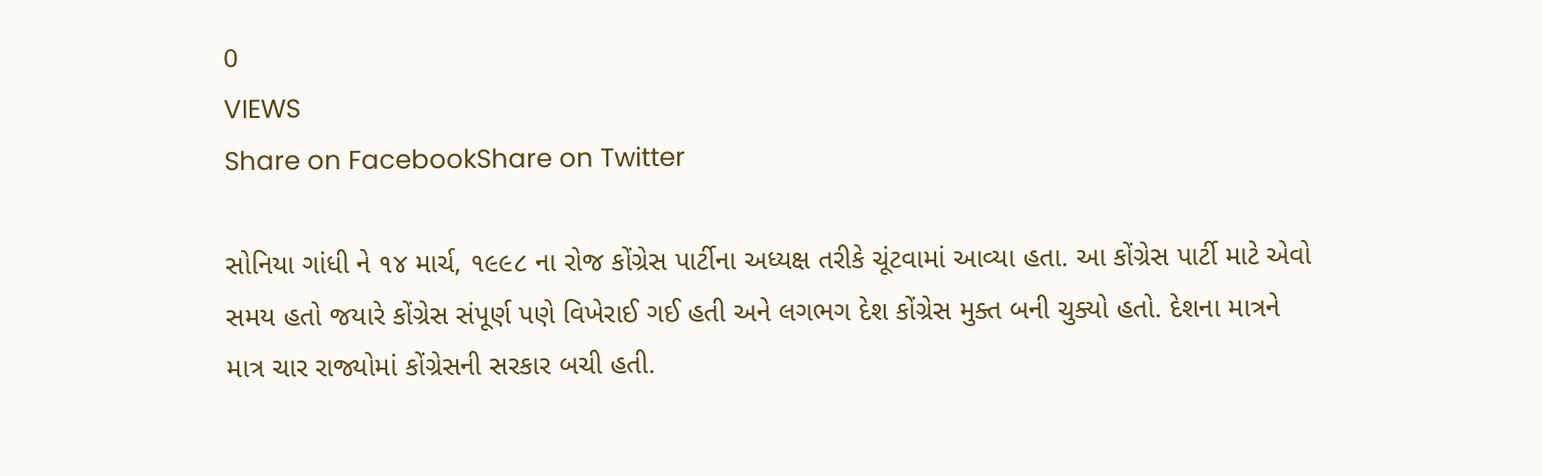0
VIEWS
Share on FacebookShare on Twitter

સોનિયા ગાંધી ને ૧૪ માર્ચ, ૧૯૯૮ ના રોજ કોંગ્રેસ પાર્ટીના અધ્યક્ષ તરીકે ચૂંટવામાં આવ્યા હતા. આ કોંગ્રેસ પાર્ટી માટે એવો સમય હતો જયારે કોંગ્રેસ સંપૂર્ણ પણે વિખેરાઈ ગઈ હતી અને લગભગ દેશ કોંગ્રેસ મુક્ત બની ચુક્યો હતો. દેશના માત્રને માત્ર ચાર રાજ્યોમાં કોંગ્રેસની સરકાર બચી હતી.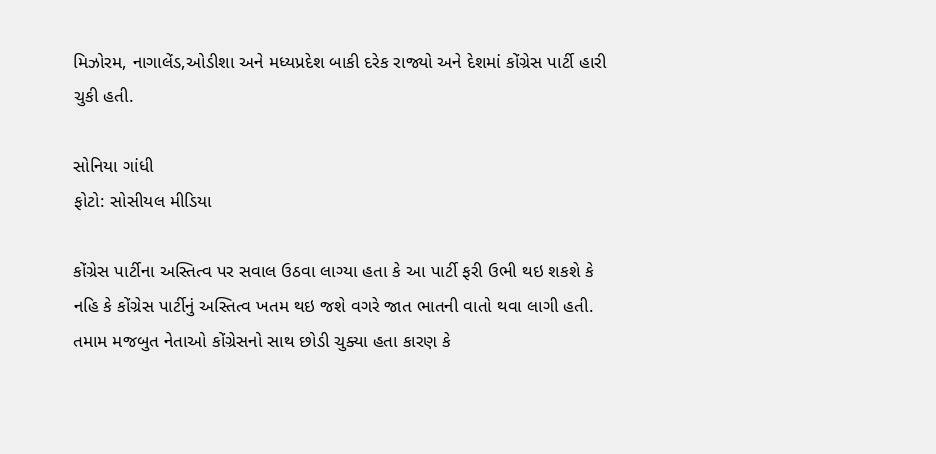મિઝોરમ, નાગાલેંડ,ઓડીશા અને મધ્યપ્રદેશ બાકી દરેક રાજ્યો અને દેશમાં કોંગ્રેસ પાર્ટી હારી ચુકી હતી.

સોનિયા ગાંધી
ફોટો: સોસીયલ મીડિયા

કોંગ્રેસ પાર્ટીના અસ્તિત્વ પર સવાલ ઉઠવા લાગ્યા હતા કે આ પાર્ટી ફરી ઉભી થઇ શકશે કે નહિ કે કોંગ્રેસ પાર્ટીનું અસ્તિત્વ ખતમ થઇ જશે વગરે જાત ભાતની વાતો થવા લાગી હતી. તમામ મજબુત નેતાઓ કોંગ્રેસનો સાથ છોડી ચુક્યા હતા કારણ કે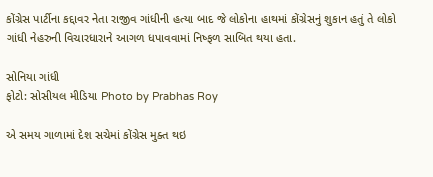કોંગ્રેસ પાર્ટીના કદ્દાવર નેતા રાજીવ ગાંધીની હત્યા બાદ જે લોકોના હાથમાં કોંગ્રેસનું શુકાન હતું તે લોકો ગાંધી નેહરુની વિચારધારાને આગળ ધપાવવામાં નિષ્ફળ સાબિત થયા હતા.

સોનિયા ગાંધી
ફોટો: સોસીયલ મીડિયા Photo by Prabhas Roy

એ સમય ગાળામાં દેશ સચેમાં કોંગ્રેસ મુક્ત થઇ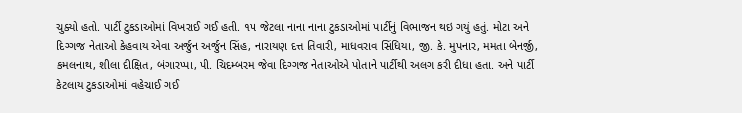ચુક્યો હતો. પાર્ટી ટુકડાઓમાં વિખરાઈ ગઈ હતી. ૧૫ જેટલા નાના નાના ટુકડાઓમાં પાર્ટીનું વિભાજન થઇ ગયું હતું. મોટા અને દિગ્ગજ નેતાઓ કેહવાય એવા અર્જુન અર્જુન સિંહ, નારાયણ દત્ત તિવારી, માધવરાવ સિંધિયા, જી. કે. મુપનાર, મમતા બેનર્જી, કમલનાથ, શીલા દીક્ષિત, બંગારપ્પા, પી. ચિદમ્બરમ જેવા દિગ્ગજ નેતાઓએ પોતાને પાર્ટીથી અલગ કરી દીધા હતા. અને પાર્ટી કેટલાય ટુકડાઓમાં વહેચાઈ ગઈ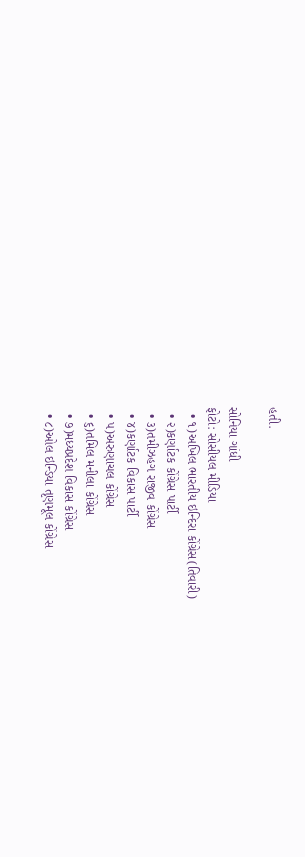હતી.

સોનિયા ગાંધી
ફોટો: સોસીયલ મીડિયા
  • ૧)અખિલ ભારતીય ઇન્દિરા કોંગ્રેસ(તિવારી)
  • ૨)કર્ણાટક કોંગ્રેસ પાર્ટી
  • ૩)તમીઝહગ રાજીવ કોંગ્રેસ
  • ૪)કર્ણાટક વિકાસ પાર્ટી
  • ૫)અરુણાચલ કોંગ્રેસ
  • ૬)તમિલ મનીલા કોંગ્રેસ
  • ૭)મધ્યપ્રદેશ વિકાસ કોંગ્રેસ
  • ૮)ઓલ ઇન્ડિયા તૃણમૂલ કોંગ્રેસ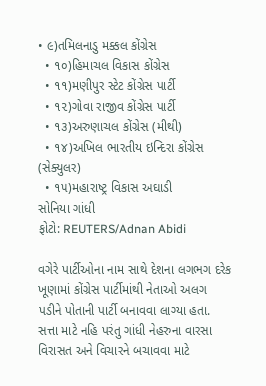• ૯)તમિલનાડુ મક્કલ કોંગ્રેસ
  • ૧૦)હિમાચલ વિકાસ કોંગ્રેસ
  • ૧૧)મણીપુર સ્ટેટ કોંગ્રેસ પાર્ટી
  • ૧૨)ગોવા રાજીવ કોંગ્રેસ પાર્ટી
  • ૧૩)અરુણાચલ કોંગ્રેસ (મીથી)
  • ૧૪)અખિલ ભારતીય ઇન્દિરા કોંગ્રેસ (સેક્યુલર)
  • ૧૫)મહારાષ્ટ્ર વિકાસ અઘાડી
સોનિયા ગાંધી
ફોટો: REUTERS/Adnan Abidi

વગેરે પાર્ટીઓના નામ સાથે દેશના લગભગ દરેક ખૂણામાં કોંગ્રેસ પાર્ટીમાંથી નેતાઓ અલગ પડીને પોતાની પાર્ટી બનાવવા લાગ્યા હતા. સત્તા માટે નહિ પરંતુ ગાંધી નેહરુના વારસા વિરાસત અને વિચારને બચાવવા માટે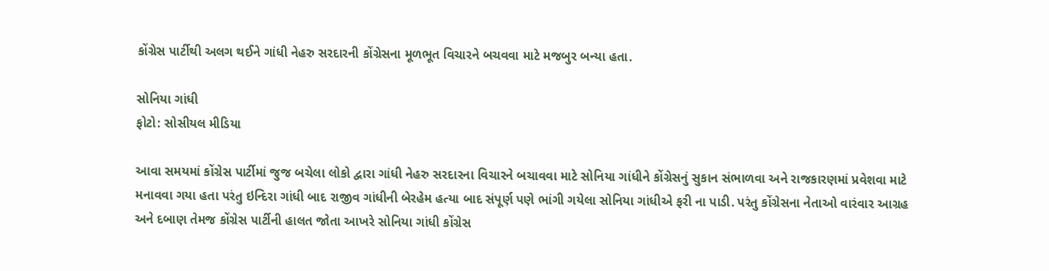કોંગ્રેસ પાર્ટીથી અલગ થઈને ગાંધી નેહરુ સરદારની કોંગ્રેસના મૂળભૂત વિચારને બચવવા માટે મજબુર બન્યા હતા.

સોનિયા ગાંધી
ફોટો: સોસીયલ મીડિયા

આવા સમયમાં કોંગ્રેસ પાર્ટીમાં જુજ બચેલા લોકો દ્વારા ગાંધી નેહરુ સરદારના વિચારને બચાવવા માટે સોનિયા ગાંધીને કોંગ્રેસનું સુકાન સંભાળવા અને રાજકારણમાં પ્રવેશવા માટે મનાવવા ગયા હતા પરંતુ ઇન્દિરા ગાંધી બાદ રાજીવ ગાંધીની બેરહેમ હત્યા બાદ સંપૂર્ણ પણે ભાંગી ગયેલા સોનિયા ગાંધીએ ફરી ના પાડી. પરંતુ કોંગ્રેસના નેતાઓ વારંવાર આગ્રહ અને દબાણ તેમજ કોંગ્રેસ પાર્ટીની હાલત જોતા આખરે સોનિયા ગાંધી કોંગ્રેસ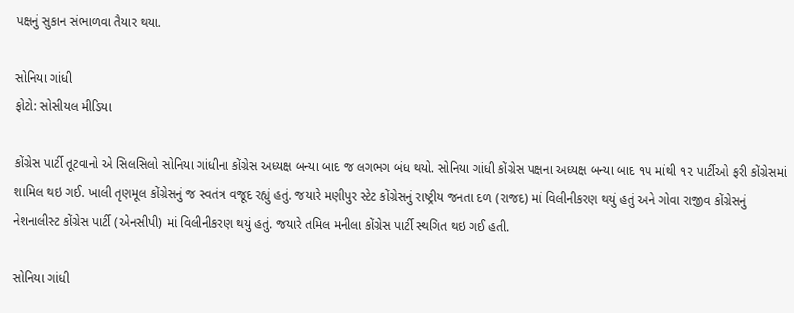પક્ષનું સુકાન સંભાળવા તૈયાર થયા.

સોનિયા ગાંધી
ફોટો: સોસીયલ મીડિયા

કોંગ્રેસ પાર્ટી તૂટવાનો એ સિલસિલો સોનિયા ગાંધીના કોંગ્રેસ અધ્યક્ષ બન્યા બાદ જ લગભગ બંધ થયો. સોનિયા ગાંધી કોંગ્રેસ પક્ષના અધ્યક્ષ બન્યા બાદ ૧૫ માંથી ૧૨ પાર્ટીઓ ફરી કોંગ્રેસમાં શામિલ થઇ ગઈ. ખાલી તૃણમૂલ કોંગ્રેસનું જ સ્વતંત્ર વજૂદ રહ્યું હતું. જયારે મણીપુર સ્ટેટ કોંગ્રેસનું રાષ્ટ્રીય જનતા દળ (રાજદ) માં વિલીનીકરણ થયું હતું અને ગોવા રાજીવ કોંગ્રેસનું નેશનાલીસ્ટ કોંગ્રેસ પાર્ટી (એનસીપી) માં વિલીનીકરણ થયું હતું. જયારે તમિલ મનીલા કોંગ્રેસ પાર્ટી સ્થગિત થઇ ગઈ હતી.

સોનિયા ગાંધી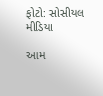ફોટો: સોસીયલ મીડિયા

આમ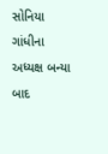સોનિયા ગાંધીના અધ્યક્ષ બન્યા બાદ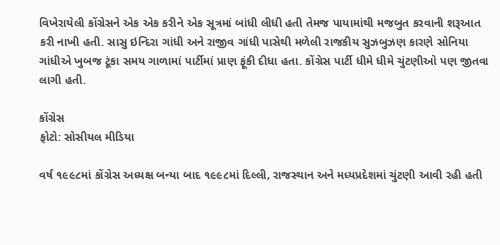વિખેરાયેલી કોંગ્રેસને એક એક કરીને એક સૂત્રમાં બાંધી લીધી હતી તેમજ પાયામાંથી મજબુત કરવાની શરૂઆત કરી નાખી હતી. સાસુ ઇન્દિરા ગાંધી અને રાજીવ ગાંધી પાસેથી મળેલી રાજકીય સુઝબુઝણ કારણે સોનિયા ગાંધીએ ખુબજ ટૂંકા સમય ગાળામાં પાર્ટીમાં પ્રાણ ફૂંકી દીધા હતા. કોંગ્રેસ પાર્ટી ધીમે ધીમે ચુંટણીઓ પણ જીતવા લાગી હતી.

કોંગ્રેસ
ફોટો: સોસીયલ મીડિયા

વર્ષ ૧૯૯૮માં કોંગ્રેસ અધ્યક્ષ બન્યા બાદ ૧૯૯૮માં દિલ્લી, રાજસ્થાન અને મધ્યપ્રદેશમાં ચુંટણી આવી રહી હતી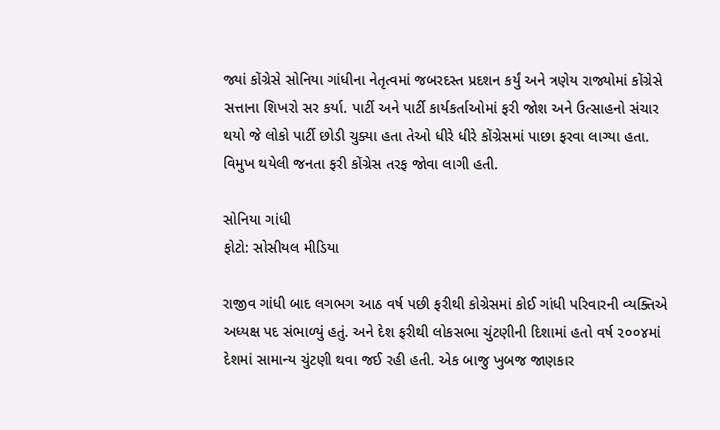જ્યાં કોંગ્રેસે સોનિયા ગાંધીના નેતૃત્વમાં જબરદસ્ત પ્રદશન કર્યું અને ત્રણેય રાજ્યોમાં કોંગ્રેસે સત્તાના શિખરો સર કર્યા. પાર્ટી અને પાર્ટી કાર્યકર્તાઓમાં ફરી જોશ અને ઉત્સાહનો સંચાર થયો જે લોકો પાર્ટી છોડી ચુક્યા હતા તેઓ ધીરે ધીરે કોંગ્રેસમાં પાછા ફરવા લાગ્યા હતા. વિમુખ થયેલી જનતા ફરી કોંગ્રેસ તરફ જોવા લાગી હતી.

સોનિયા ગાંધી
ફોટો: સોસીયલ મીડિયા

રાજીવ ગાંધી બાદ લગભગ આઠ વર્ષ પછી ફરીથી કોગ્રેસમાં કોઈ ગાંધી પરિવારની વ્યક્તિએ અધ્યક્ષ પદ સંભાળ્યું હતું. અને દેશ ફરીથી લોકસભા ચુંટણીની દિશામાં હતો વર્ષ ૨૦૦૪માં દેશમાં સામાન્ય ચુંટણી થવા જઈ રહી હતી. એક બાજુ ખુબજ જાણકાર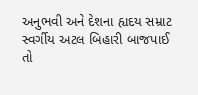અનુભવી અને દેશના હ્યદય સમ્રાટ સ્વર્ગીય અટલ બિહારી બાજપાઈ તો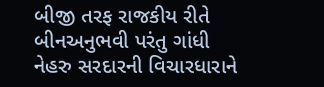બીજી તરફ રાજકીય રીતે બીનઅનુભવી પરંતુ ગાંધી નેહરુ સરદારની વિચારધારાને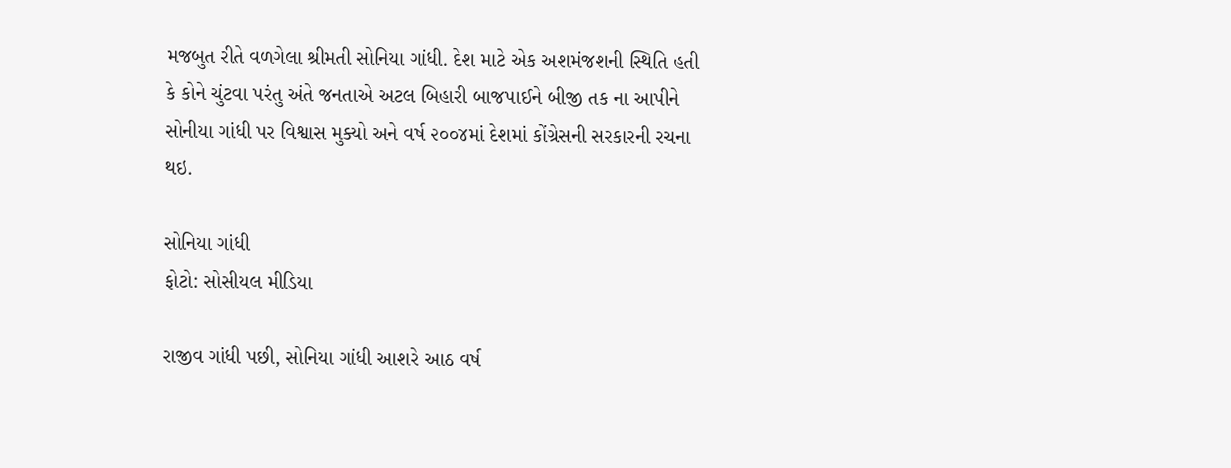મજબુત રીતે વળગેલા શ્રીમતી સોનિયા ગાંધી. દેશ માટે એક અશમંજશની સ્થિતિ હતી કે કોને ચુંટવા પરંતુ અંતે જનતાએ અટલ બિહારી બાજપાઈને બીજી તક ના આપીને સોનીયા ગાંધી પર વિશ્વાસ મુક્યો અને વર્ષ ૨૦૦૪માં દેશમાં કોંગ્રેસની સરકારની રચના થઇ.

સોનિયા ગાંધી
ફોટો: સોસીયલ મીડિયા

રાજીવ ગાંધી પછી, સોનિયા ગાંધી આશરે આઠ વર્ષ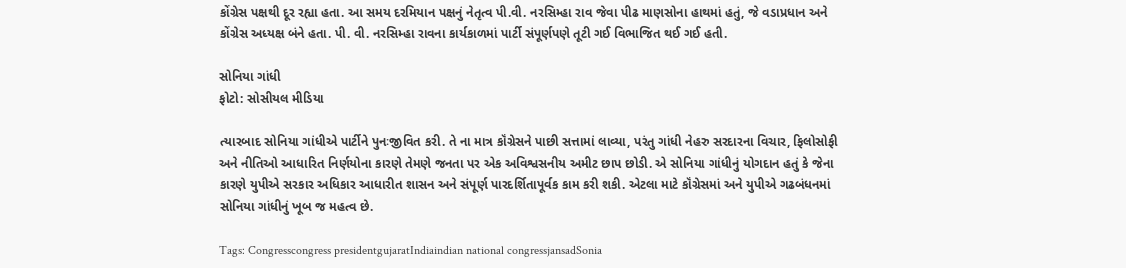કોંગ્રેસ પક્ષથી દૂર રહ્યા હતા. આ સમય દરમિયાન પક્ષનું નેતૃત્વ પી.વી. નરસિમ્હા રાવ જેવા પીઢ માણસોના હાથમાં હતું, જે વડાપ્રધાન અને કોંગ્રેસ અધ્યક્ષ બંને હતા. પી. વી. નરસિમ્હા રાવના કાર્યકાળમાં પાર્ટી સંપૂર્ણપણે તૂટી ગઈ વિભાજિત થઈ ગઈ હતી.

સોનિયા ગાંધી
ફોટો: સોસીયલ મીડિયા

ત્યારબાદ સોનિયા ગાંધીએ પાર્ટીને પુનઃજીવિત કરી. તે ના માત્ર કૉંગ્રેસને પાછી સત્તામાં લાવ્યા, પરંતુ ગાંધી નેહરુ સરદારના વિચાર, ફિલોસોફી અને નીતિઓ આધારિત નિર્ણયોના કારણે તેમણે જનતા પર એક અવિશ્વસનીય અમીટ છાપ છોડી. એ સોનિયા ગાંધીનું યોગદાન હતું કે જેના કારણે યુપીએ સરકાર અધિકાર આધારીત શાસન અને સંપૂર્ણ પારદર્શિતાપૂર્વક કામ કરી શકી. એટલા માટે કૉંગ્રેસમાં અને યુપીએ ગઢબંધનમાં સોનિયા ગાંધીનું ખૂબ જ મહત્વ છે.

Tags: Congresscongress presidentgujaratIndiaindian national congressjansadSonia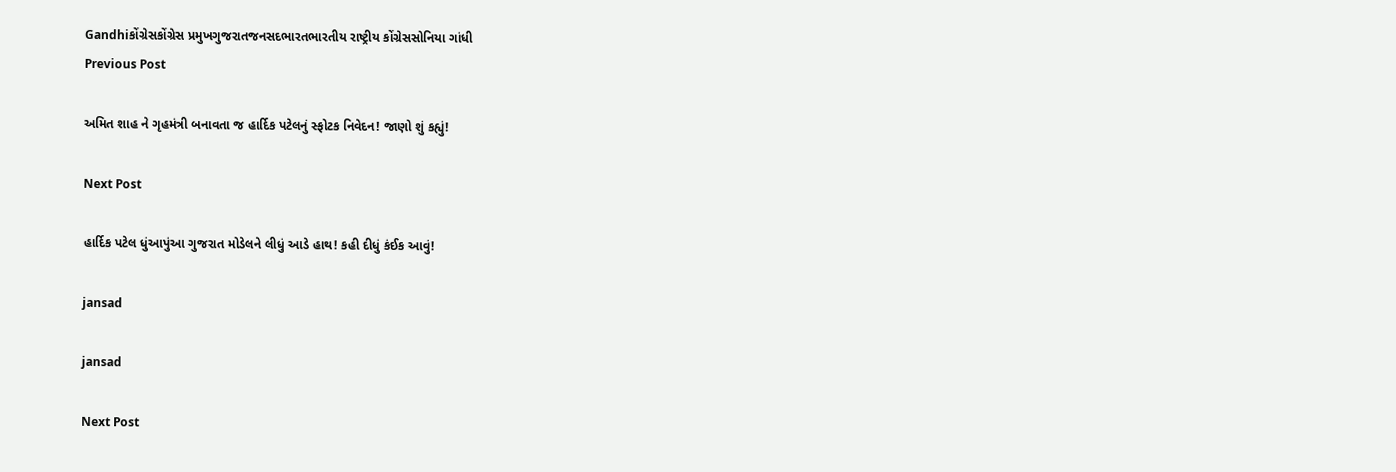Gandhiકોંગ્રેસકોંગ્રેસ પ્રમુખગુજરાતજનસદભારતભારતીય રાષ્ટ્રીય કોંગ્રેસસોનિયા ગાંધી
Previous Post

અમિત શાહ ને ગૃહમંત્રી બનાવતા જ હાર્દિક પટેલનું સ્ફોટક નિવેદન! જાણો શું કહ્યું!

Next Post

હાર્દિક પટેલ ધુંઆપુંઆ ગુજરાત મોડેલને લીધું આડે હાથ! કહી દીધું કંઈક આવું!

jansad

jansad

Next Post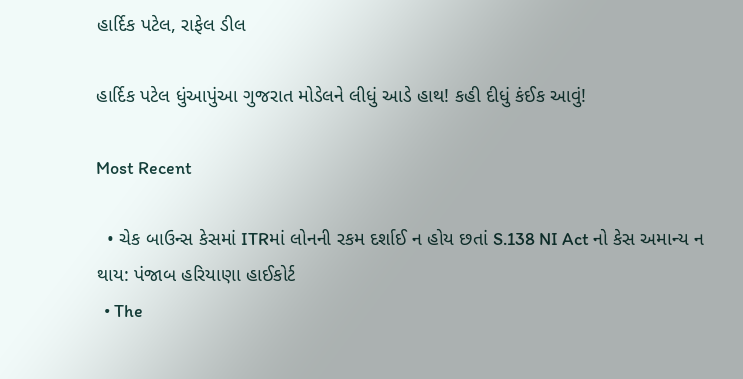હાર્દિક પટેલ, રાફેલ ડીલ

હાર્દિક પટેલ ધુંઆપુંઆ ગુજરાત મોડેલને લીધું આડે હાથ! કહી દીધું કંઈક આવું!

Most Recent

  • ચેક બાઉન્સ કેસમાં ITRમાં લોનની રકમ દર્શાઈ ન હોય છતાં S.138 NI Act નો કેસ અમાન્ય ન થાય: પંજાબ હરિયાણા હાઈકોર્ટ
  • The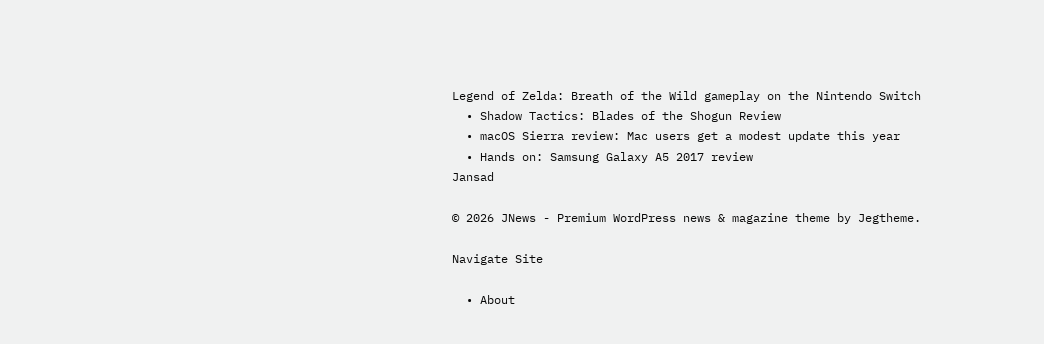Legend of Zelda: Breath of the Wild gameplay on the Nintendo Switch
  • Shadow Tactics: Blades of the Shogun Review
  • macOS Sierra review: Mac users get a modest update this year
  • Hands on: Samsung Galaxy A5 2017 review
Jansad

© 2026 JNews - Premium WordPress news & magazine theme by Jegtheme.

Navigate Site

  • About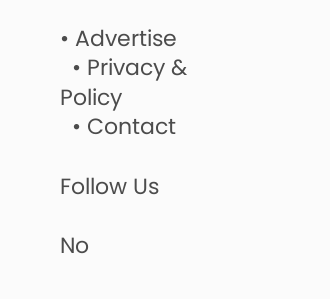• Advertise
  • Privacy & Policy
  • Contact

Follow Us

No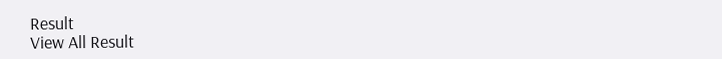Result
View All Result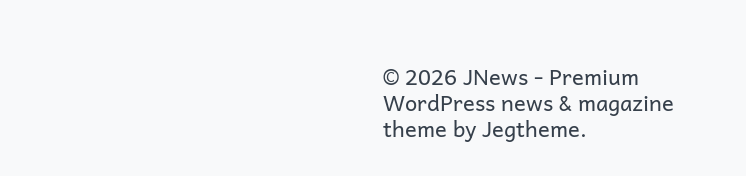© 2026 JNews - Premium WordPress news & magazine theme by Jegtheme.